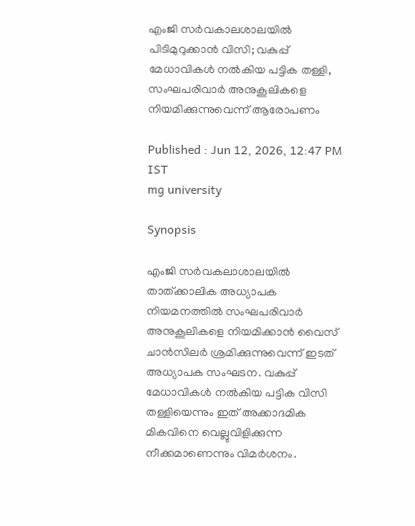എംജി സർവകാലശാലയിൽ പിടിമുറുക്കാൻ വിസി; വകുപ്പ് മേധാവികൾ നൽകിയ പട്ടിക തള്ളി, സംഘപരിവാർ അനുകൂലികളെ നിയമിക്കുന്നുവെന്ന് ആരോപണം

Published : Jun 12, 2026, 12:47 PM IST
mg university

Synopsis

എംജി സർവകലാശാലയിൽ താത്ക്കാലിക അധ്യാപക നിയമനത്തിൽ സംഘപരിവാർ അനുകൂലികളെ നിയമിക്കാൻ വൈസ് ചാൻസിലർ ശ്രമിക്കുന്നുവെന്ന് ഇടത് അധ്യാപക സംഘടന. വകുപ്പ് മേധാവികൾ നൽകിയ പട്ടിക വിസി തള്ളിയെന്നും ഇത് അക്കാദമിക മികവിനെ വെല്ലുവിളിക്കുന്ന നീക്കമാണെന്നും വിമർശനം.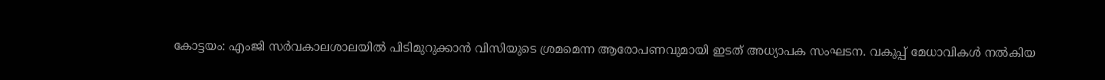കോട്ടയം: എംജി സർവകാലശാലയിൽ പിടിമുറുക്കാൻ വിസിയുടെ ശ്രമമെന്ന ആരോപണവുമായി ഇടത് അധ്യാപക സംഘടന. വകുപ്പ് മേധാവികൾ നൽകിയ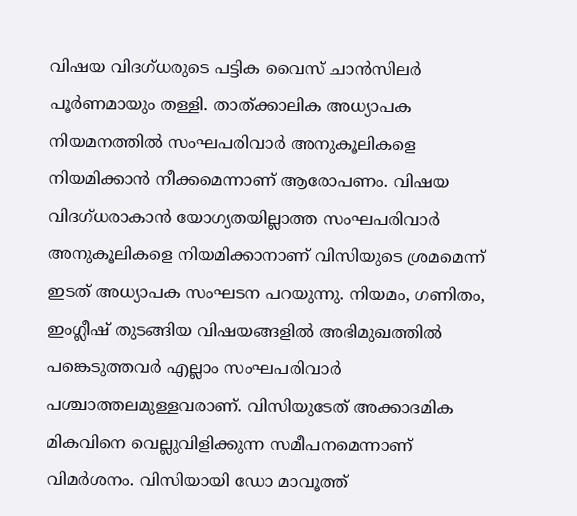വിഷയ വിദഗ്ധരുടെ പട്ടിക വൈസ് ചാൻസിലർ പൂർണമായും തള്ളി. താത്ക്കാലിക അധ്യാപക നിയമനത്തിൽ സംഘപരിവാർ അനുകൂലികളെ നിയമിക്കാൻ നീക്കമെന്നാണ് ആരോപണം. വിഷയ വിദഗ്ധരാകാൻ യോഗ്യതയില്ലാത്ത സംഘപരിവാർ അനുകൂലികളെ നിയമിക്കാനാണ് വിസിയുടെ ശ്രമമെന്ന് ഇടത് അധ്യാപക സംഘടന പറയുന്നു. നിയമം, ഗണിതം, ഇംഗ്ലീഷ് തുടങ്ങിയ വിഷയങ്ങളിൽ അഭിമുഖത്തിൽ പങ്കെടുത്തവർ എല്ലാം സംഘപരിവാർ പശ്ചാത്തലമുള്ളവരാണ്. വിസിയുടേത് അക്കാദമിക മികവിനെ വെല്ലുവിളിക്കുന്ന സമീപനമെന്നാണ് വിമർശനം. വിസിയായി ഡോ മാവൂത്ത്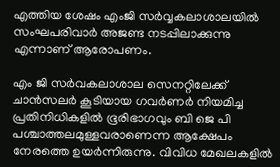എത്തിയ ശേഷം എംജി സർവ്വകലാശാലയിൽ സംഘപരിവാർ അജണ്ട നടപ്പിലാക്കുന്നു എന്നാണ് ആരോപണം.

എം ജി സർവകലാശാല സെനറ്റിലേക്ക് ചാൻസലർ കൂടിയായ ഗവർണർ നിയമിച്ച പ്രതിനിധികളിൽ ഭൂരിഭാഗവും ബി ജെ പി പശ്ചാത്തലമുള്ളവരാണെന്ന ആക്ഷേപം നേരത്തെ ഉയർന്നിരുന്നു. വിവിധ മേഖലകളിൽ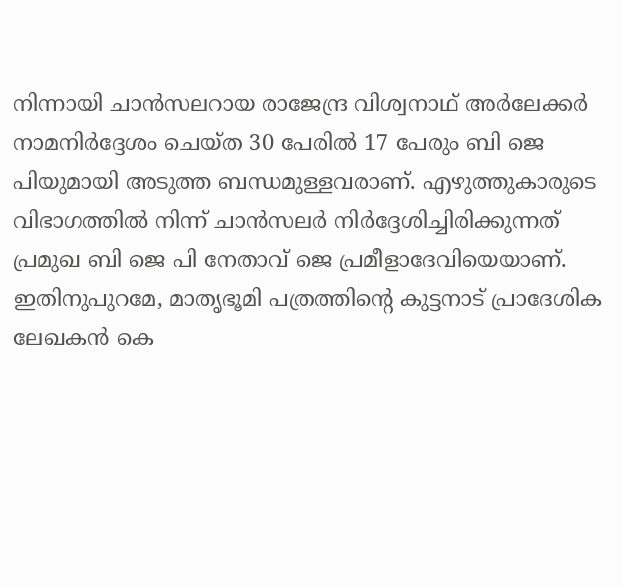നിന്നായി ചാൻസലറായ രാജേന്ദ്ര വിശ്വനാഥ് അർലേക്കർ നാമനിർദ്ദേശം ചെയ്ത 30 പേരിൽ 17 പേരും ബി ജെ പിയുമായി അടുത്ത ബന്ധമുള്ളവരാണ്. എഴുത്തുകാരുടെ വിഭാഗത്തിൽ നിന്ന് ചാൻസലർ നിർദ്ദേശിച്ചിരിക്കുന്നത് പ്രമുഖ ബി ജെ പി നേതാവ് ജെ പ്രമീളാദേവിയെയാണ്. ഇതിനുപുറമേ, മാതൃഭൂമി പത്രത്തിന്റെ കുട്ടനാട് പ്രാദേശിക ലേഖകൻ കെ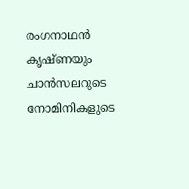രംഗനാഥൻ കൃഷ്ണയും ചാൻസലറുടെ നോമിനികളുടെ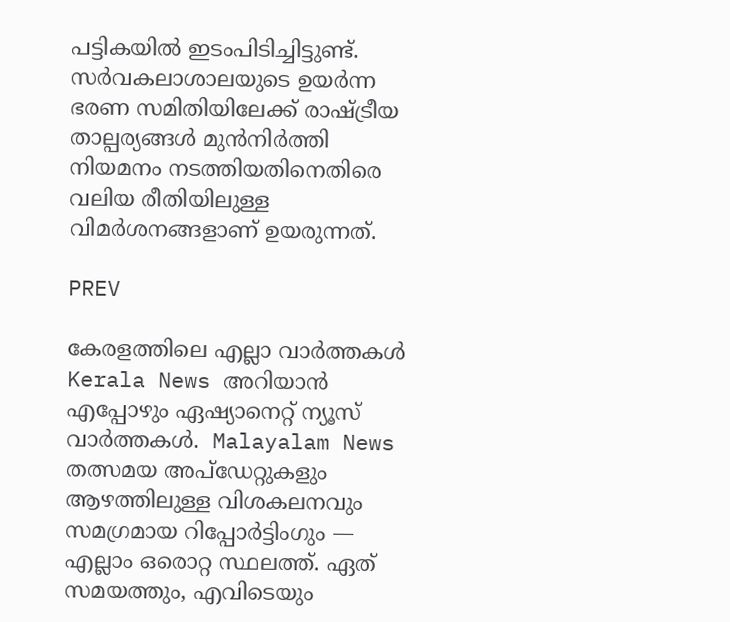പട്ടികയിൽ ഇടംപിടിച്ചിട്ടുണ്ട്. സർവകലാശാലയുടെ ഉയർന്ന ഭരണ സമിതിയിലേക്ക് രാഷ്ട്രീയ താല്പര്യങ്ങൾ മുൻനിർത്തി നിയമനം നടത്തിയതിനെതിരെ വലിയ രീതിയിലുള്ള വിമർശനങ്ങളാണ് ഉയരുന്നത്.

PREV

കേരളത്തിലെ എല്ലാ വാർത്തകൾ Kerala News അറിയാൻ  എപ്പോഴും ഏഷ്യാനെറ്റ് ന്യൂസ് വാർത്തകൾ.  Malayalam News   തത്സമയ അപ്‌ഡേറ്റുകളും ആഴത്തിലുള്ള വിശകലനവും സമഗ്രമായ റിപ്പോർട്ടിംഗും — എല്ലാം ഒരൊറ്റ സ്ഥലത്ത്. ഏത് സമയത്തും, എവിടെയും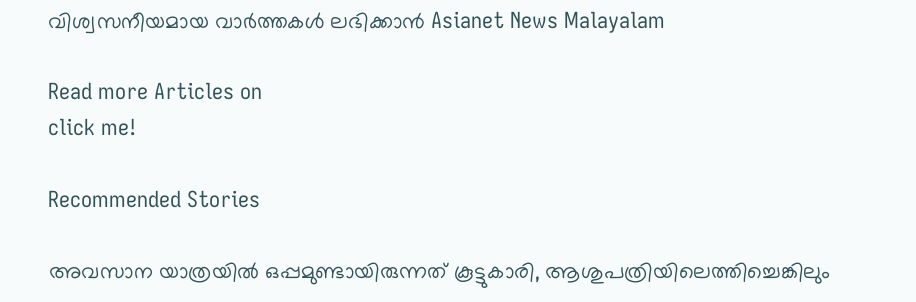വിശ്വസനീയമായ വാർത്തകൾ ലഭിക്കാൻ Asianet News Malayalam

Read more Articles on
click me!

Recommended Stories

അവസാന യാത്രയിൽ ഒപ്പമുണ്ടായിരുന്നത് കൂട്ടുകാരി, ആശുപത്രിയിലെത്തിച്ചെങ്കിലും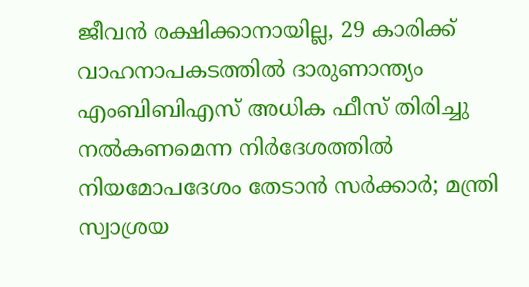ജീവൻ രക്ഷിക്കാനായില്ല, 29 കാരിക്ക് വാഹനാപകടത്തിൽ ദാരുണാന്ത്യം
എംബിബിഎസ് അധിക ഫീസ് തിരിച്ചു നൽകണമെന്ന നിർദേശത്തിൽ നിയമോപദേശം തേടാൻ സർക്കാർ; മന്ത്രി സ്വാശ്രയ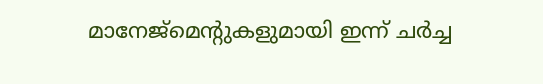മാനേജ്മെന്റുകളുമായി ഇന്ന് ചർച്ച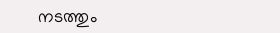നടത്തും